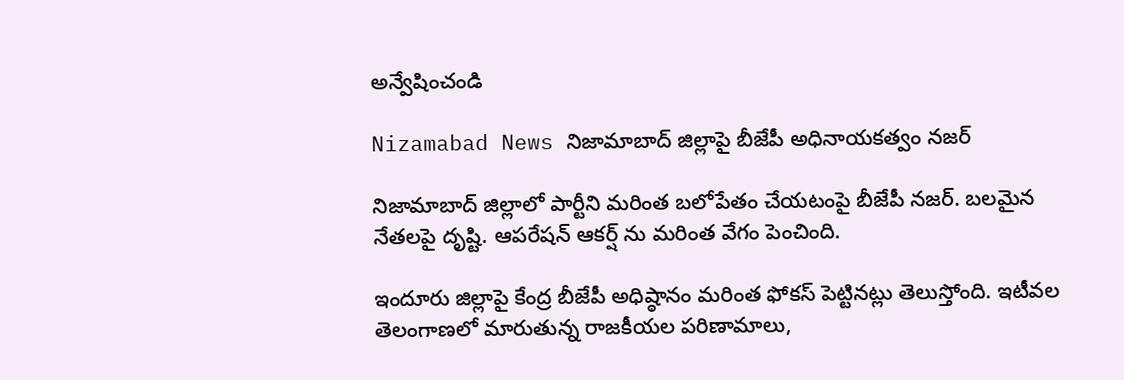అన్వేషించండి

Nizamabad News నిజామాబాద్‌ జిల్లాపై బీజేపీ అధినాయకత్వం నజర్

నిజామాబాద్ జిల్లాలో పార్టీని మరింత బలోపేతం చేయటంపై బీజేపీ నజర్. బలమైన నేతలపై దృష్టి. ఆపరేషన్ ఆకర్ష్ ను మరింత వేగం పెంచింది.

ఇందూరు జిల్లాపై కేంద్ర బీజేపీ అధిష్ఠానం మరింత ఫోకస్ పెట్టినట్లు తెలుస్తోంది. ఇటీవల తెలంగాణలో మారుతున్న రాజకీయల పరిణామాలు,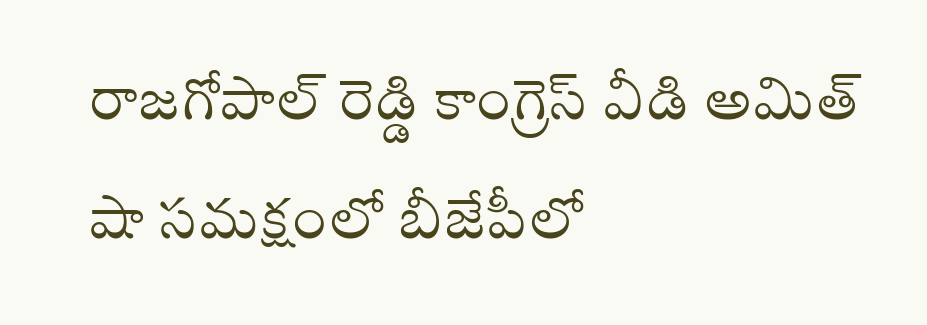రాజగోపాల్ రెడ్డి కాంగ్రెస్ వీడి అమిత్ షా సమక్షంలో బీజేపీలో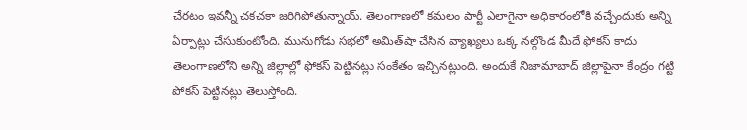చేరటం ఇవన్నీ చకచకా జరిగిపోతున్నాయ్. తెలంగాణలో కమలం పార్టీ ఎలాగైనా అధికారంలోకి వచ్చేందుకు అన్ని ఏర్పాట్లు చేసుకుంటోంది. మునుగోడు సభలో అమిత్‌షా చేసిన వ్యాఖ్యలు ఒక్క నల్గొండ మీదే ఫోకస్ కాదు తెలంగాణలోని అన్ని జిల్లాల్లో ఫోకస్ పెట్టినట్లు సంకేతం ఇచ్చినట్లుంది. అందుకే నిజామాబాద్ జిల్లాపైనా కేంద్రం గట్టి పోకస్ పెట్టినట్లు తెలుస్తోంది.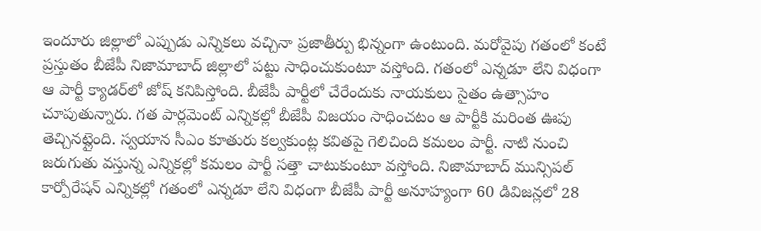ఇందూరు జిల్లాలో ఎప్పుడు ఎన్నికలు వచ్చినా ప్రజాతీర్పు భిన్నంగా ఉంటుంది. మరోవైపు గతంలో కంటే ప్రస్తుతం బీజేపీ నిజామాబాద్ జిల్లాలో పట్టు సాధించుకుంటూ వస్తోంది. గతంలో ఎన్నడూ లేని విధంగా ఆ పార్టీ క్యాడర్‌లో జోష్ కనిపిస్తోంది. బీజేపీ పార్టీలో చేరేందుకు నాయకులు సైతం ఉత్సాహం చూపుతున్నారు. గత పార్లమెంట్ ఎన్నికల్లో బీజేపీ విజయం సాధించటం ఆ పార్టీకి మరింత ఊపు తెచ్చినట్లైంది. స్వయాన సీఎం కూతురు కల్వకుంట్ల కవితపై గెలిచింది కమలం పార్టీ. నాటి నుంచి జరుగుతు వస్తున్న ఎన్నికల్లో కమలం పార్టీ సత్తా చాటుకుంటూ వస్తోంది. నిజామాబాద్ మున్సిపల్ కార్పోరేషన్ ఎన్నికల్లో గతంలో ఎన్నడూ లేని విధంగా బీజేపీ పార్టీ అనూహ్యంగా 60 డివిజన్లలో 28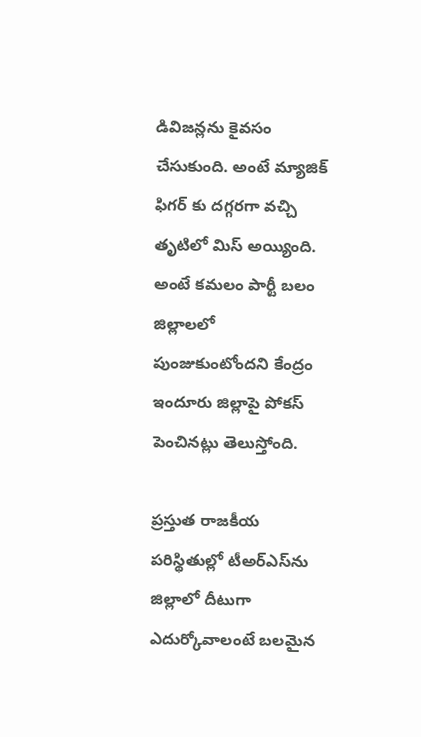డివిజన్లను కైవసం చేసుకుంది. అంటే మ్యాజిక్ ఫిగర్ కు దగ్గరగా వచ్చి తృటిలో మిస్ అయ్యింది. అంటే కమలం పార్టీ బలం జిల్లాలలో పుంజుకుంటోందని కేంద్రం ఇందూరు జిల్లాపై పోకస్ పెంచినట్లు తెలుస్తోంది.

ప్రస్తుత రాజకీయ పరిస్థితుల్లో టీఅర్ఎస్‌ను జిల్లాలో దీటుగా ఎదుర్కోవాలంటే బలమైన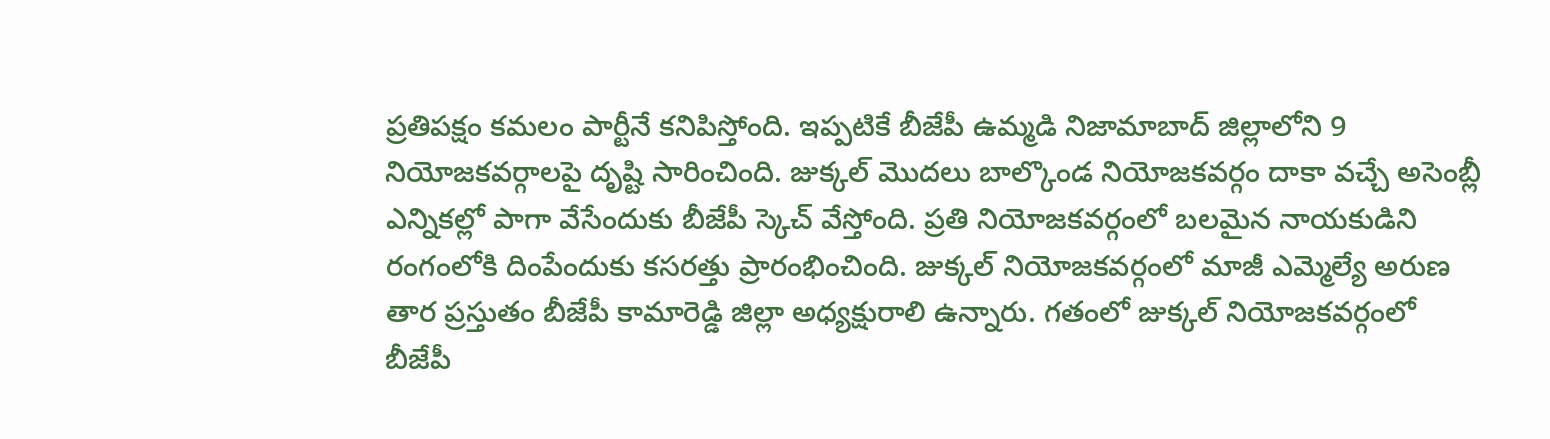ప్రతిపక్షం కమలం పార్టీనే కనిపిస్తోంది. ఇప్పటికే బీజేపీ ఉమ్మడి నిజామాబాద్ జిల్లాలోని 9 నియోజకవర్గాలపై దృష్టి సారించింది. జుక్కల్ మొదలు బాల్కొండ నియోజకవర్గం దాకా వచ్చే అసెంబ్లీ ఎన్నికల్లో పాగా వేసేందుకు బీజేపీ స్కెచ్ వేస్తోంది. ప్రతి నియోజకవర్గంలో బలమైన నాయకుడిని రంగంలోకి దింపేందుకు కసరత్తు ప్రారంభించింది. జుక్కల్ నియోజకవర్గంలో మాజీ ఎమ్మెల్యే అరుణ తార ప్రస్తుతం బీజేపీ కామారెడ్డి జిల్లా అధ్యక్షురాలి ఉన్నారు. గతంలో జుక్కల్ నియోజకవర్గంలో బీజేపీ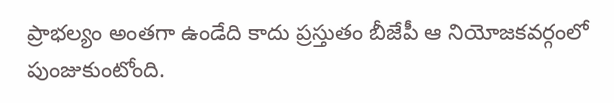ప్రాభల్యం అంతగా ఉండేది కాదు ప్రస్తుతం బీజేపీ ఆ నియోజకవర్గంలో పుంజుకుంటోంది.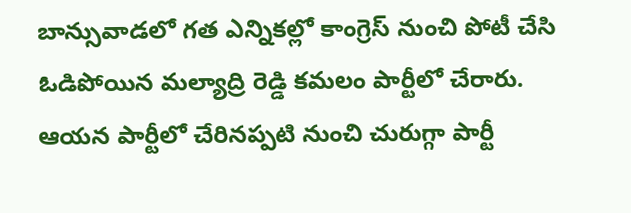బాన్సువాడలో గత ఎన్నికల్లో కాంగ్రెస్ నుంచి పోటీ చేసి ఓడిపోయిన మల్యాద్రి రెడ్డి కమలం పార్టీలో చేరారు. ఆయన పార్టీలో చేరినప్పటి నుంచి చురుగ్గా పార్టీ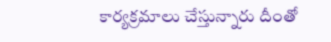కార్యక్రమాలు చేస్తున్నారు దీంతో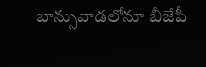బాన్సువాడలోనూ బీజేపీ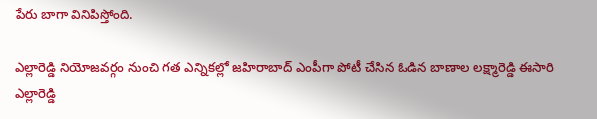పేరు బాగా వినిపిస్తోంది.

ఎల్లారెడ్డి నియోజవర్గం నుంచి గత ఎన్నికల్లో జహిరాబాద్ ఎంపీగా పోటీ చేసిన ఓడిన బాణాల లక్ష్మారెడ్డి ఈసారి ఎల్లారెడ్డి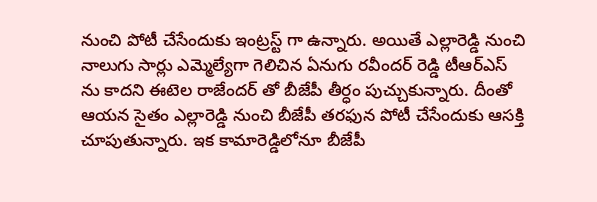నుంచి పోటీ చేసేందుకు ఇంట్రస్ట్ గా ఉన్నారు. అయితే ఎల్లారెడ్డి నుంచి నాలుగు సార్లు ఎమ్మెల్యేగా గెలిచిన ఏనుగు రవీందర్ రెడ్డి టీఆర్ఎస్ ను కాదని ఈటెల రాజేందర్ తో బీజేపీ తీర్ధం పుచ్చుకున్నారు. దీంతో ఆయన సైతం ఎల్లారెడ్డి నుంచి బీజేపీ తరఫున పోటీ చేసేందుకు ఆసక్తి చూపుతున్నారు. ఇక కామారెడ్డిలోనూ బీజేపీ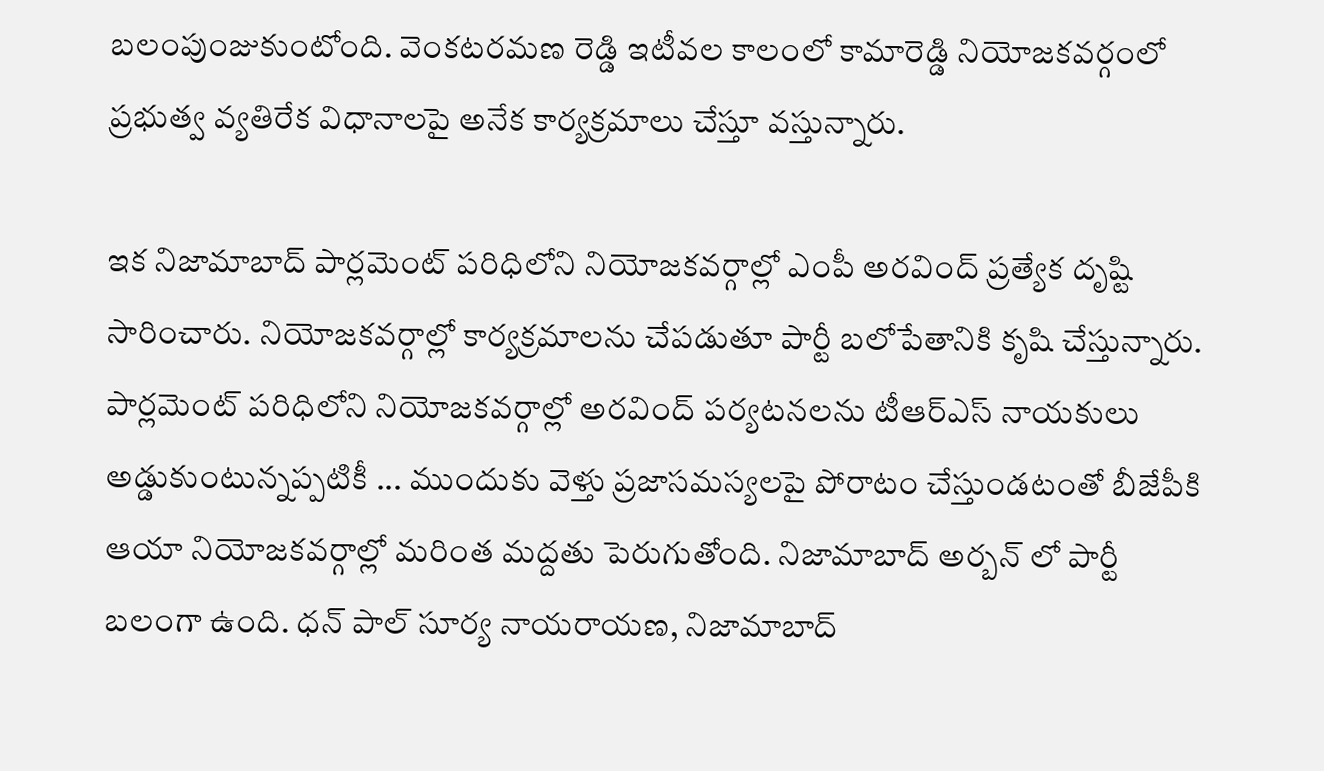బలంపుంజుకుంటోంది. వెంకటరమణ రెడ్డి ఇటీవల కాలంలో కామారెడ్డి నియోజకవర్గంలో ప్రభుత్వ వ్యతిరేక విధానాలపై అనేక కార్యక్రమాలు చేస్తూ వస్తున్నారు.

ఇక నిజామాబాద్ పార్లమెంట్ పరిధిలోని నియోజకవర్గాల్లో ఎంపీ అరవింద్ ప్రత్యేక దృష్టి సారించారు. నియోజకవర్గాల్లో కార్యక్రమాలను చేపడుతూ పార్టీ బలోపేతానికి కృషి చేస్తున్నారు. పార్లమెంట్ పరిధిలోని నియోజకవర్గాల్లో అరవింద్ పర్యటనలను టీఆర్ఎస్ నాయకులు అడ్డుకుంటున్నప్పటికీ ... ముందుకు వెళ్తు ప్రజాసమస్యలపై పోరాటం చేస్తుండటంతో బీజేపీకి ఆయా నియోజకవర్గాల్లో మరింత మద్దతు పెరుగుతోంది. నిజామాబాద్ అర్బన్ లో పార్టీ బలంగా ఉంది. ధన్ పాల్ సూర్య నాయరాయణ, నిజామాబాద్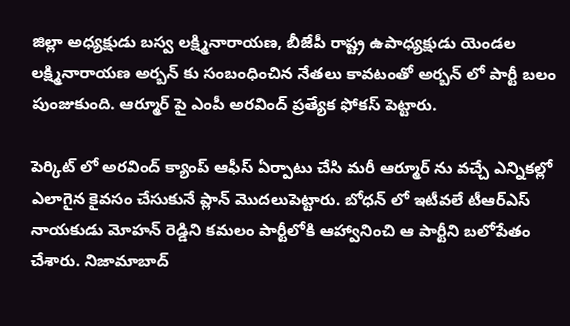జిల్లా అధ్యక్షుడు బస్వ లక్ష్మినారాయణ, బీజేపీ రాష్ట్ర ఉపాధ్యక్షుడు యెండల లక్ష్మినారాయణ అర్బన్ కు సంబంధించిన నేతలు కావటంతో అర్బన్ లో పార్టీ బలం పుంజుకుంది. ఆర్మూర్ పై ఎంపీ అరవింద్ ప్రత్యేక ఫోకస్ పెట్టారు.

పెర్కిట్ లో అరవింద్ క్యాంప్ ఆఫీస్ ఏర్పాటు చేసి మరీ ఆర్మూర్ ను వచ్చే ఎన్నికల్లో ఎలాగైన కైవసం చేసుకునే ప్లాన్ మొదలుపెట్టారు. బోధన్ లో ఇటీవలే టీఆర్ఎస్ నాయకుడు మోహన్ రెడ్డిని కమలం పార్టీలోకి ఆహ్వానించి ఆ పార్టీని బలోపేతం చేశారు. నిజామాబాద్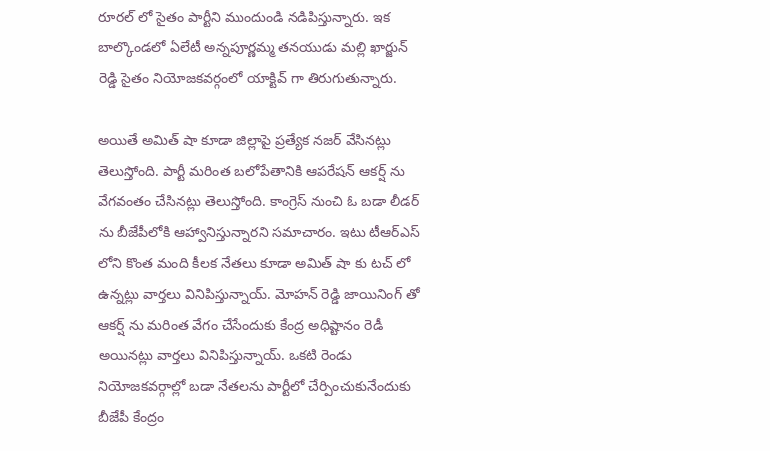రూరల్ లో సైతం పార్టీని ముందుండి నడిపిస్తున్నారు. ఇక బాల్కొండలో ఏలేటీ అన్నపూర్ణమ్మ తనయుడు మల్లి ఖార్జున్ రెడ్డి సైతం నియోజకవర్గంలో యాక్టివ్ గా తిరుగుతున్నారు.

అయితే అమిత్ షా కూడా జిల్లాపై ప్రత్యేక నజర్ వేసినట్లు తెలుస్తోంది. పార్టీ మరింత బలోపేతానికి ఆపరేషన్ ఆకర్ష్ ను వేగవంతం చేసినట్లు తెలుస్తోంది. కాంగ్రెస్ నుంచి ఓ బడా లీడర్ ను బీజేపీలోకి ఆహ్వానిస్తున్నారని సమాచారం. ఇటు టీఆర్ఎస్ లోని కొంత మంది కీలక నేతలు కూడా అమిత్ షా కు టచ్ లో ఉన్నట్లు వార్తలు వినిపిస్తున్నాయ్. మోహన్ రెడ్డి జాయినింగ్ తో ఆకర్ష్ ను మరింత వేగం చేసేందుకు కేంద్ర అధిష్టానం రెడీ అయినట్లు వార్తలు వినిపిస్తున్నాయ్. ఒకటి రెండు నియోజకవర్గాల్లో బడా నేతలను పార్టీలో చేర్పించుకునేందుకు బీజేపీ కేంద్రం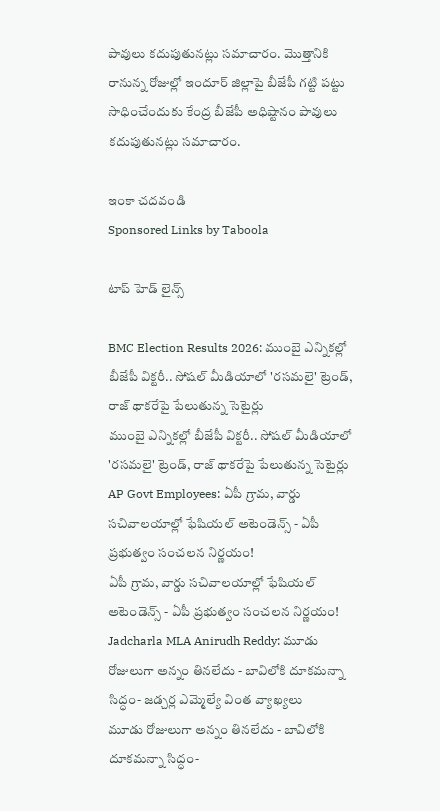పావులు కదుపుతునట్లు సమాచారం. మొత్తానికి రానున్న రోజుల్లో ఇందూర్ జిల్లాపై బీజేపీ గట్టి పట్టు సాధించేందుకు కేంద్ర బీజేపీ అధిష్టానం పావులు కదుపుతునట్లు సమాచారం.

ఇంకా చదవండి
Sponsored Links by Taboola

టాప్ హెడ్ లైన్స్

BMC Election Results 2026: ముంబై ఎన్నికల్లో బీజేపీ విక్టరీ.. సోషల్ మీడియాలో 'రసమలై' ట్రెండ్, రాజ్ థాకరేపై పేలుతున్న సెటైర్లు
ముంబై ఎన్నికల్లో బీజేపీ విక్టరీ.. సోషల్ మీడియాలో 'రసమలై' ట్రెండ్, రాజ్ థాకరేపై పేలుతున్న సెటైర్లు
AP Govt Employees: ఏపీ గ్రామ, వార్డు సచివాలయాల్లో ఫేషియల్ అటెండెన్స్ - ఏపీ ప్రభుత్వం సంచలన నిర్ణయం!
ఏపీ గ్రామ, వార్డు సచివాలయాల్లో ఫేషియల్ అటెండెన్స్ - ఏపీ ప్రభుత్వం సంచలన నిర్ణయం!
Jadcharla MLA Anirudh Reddy: మూడు రోజులుగా అన్నం తినలేదు - బావిలోకి దూకమన్నా సిద్ధం- జడ్చర్ల ఎమ్మెల్యే వింత వ్యాఖ్యలు
మూడు రోజులుగా అన్నం తినలేదు - బావిలోకి దూకమన్నా సిద్ధం-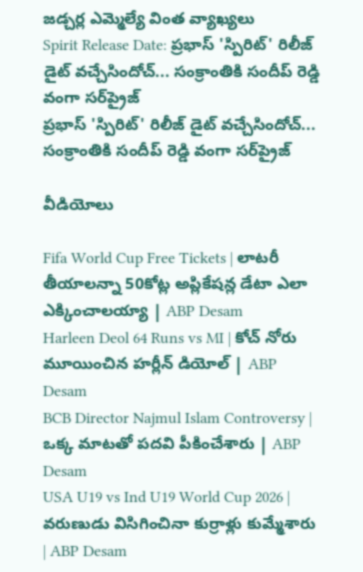జడ్చర్ల ఎమ్మెల్యే వింత వ్యాఖ్యలు
Spirit Release Date: ప్రభాస్ 'స్పిరిట్' రిలీజ్ డైట్ వచ్చేసిందోచ్... సంక్రాంతికి సందీప్ రెడ్డి వంగా సర్‌ప్రైజ్
ప్రభాస్ 'స్పిరిట్' రిలీజ్ డైట్ వచ్చేసిందోచ్... సంక్రాంతికి సందీప్ రెడ్డి వంగా సర్‌ప్రైజ్

వీడియోలు

Fifa World Cup Free Tickets | లాటరీ తీయాలన్నా 50కోట్ల అప్లికేషన్ల డేటా ఎలా ఎక్కించాలయ్యా | ABP Desam
Harleen Deol 64 Runs vs MI | కోచ్ నోరు మూయించిన హర్లీన్ డియోల్ | ABP Desam
BCB Director Najmul Islam Controversy | ఒక్క మాటతో పదవి పీకించేశారు | ABP Desam
USA U19 vs Ind U19 World Cup 2026 | వరుణుడు విసిగించినా కుర్రాళ్లు కుమ్మేశారు | ABP Desam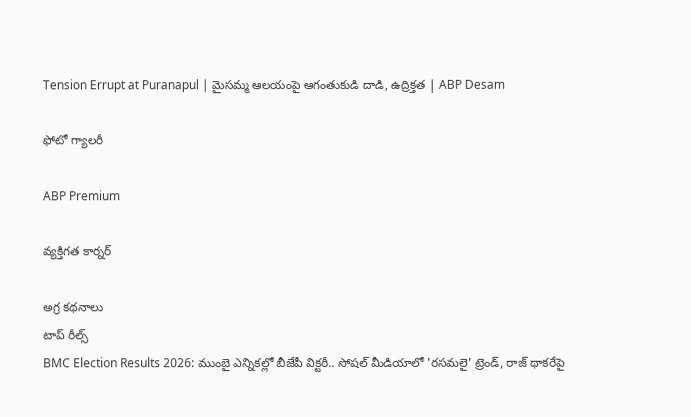Tension Errupt at Puranapul | మైసమ్మ ఆలయంపై ఆగంతుకుడి దాడి, ఉద్రిక్తత | ABP Desam

ఫోటో గ్యాలరీ

ABP Premium

వ్యక్తిగత కార్నర్

అగ్ర కథనాలు
టాప్ రీల్స్
BMC Election Results 2026: ముంబై ఎన్నికల్లో బీజేపీ విక్టరీ.. సోషల్ మీడియాలో 'రసమలై' ట్రెండ్, రాజ్ థాకరేపై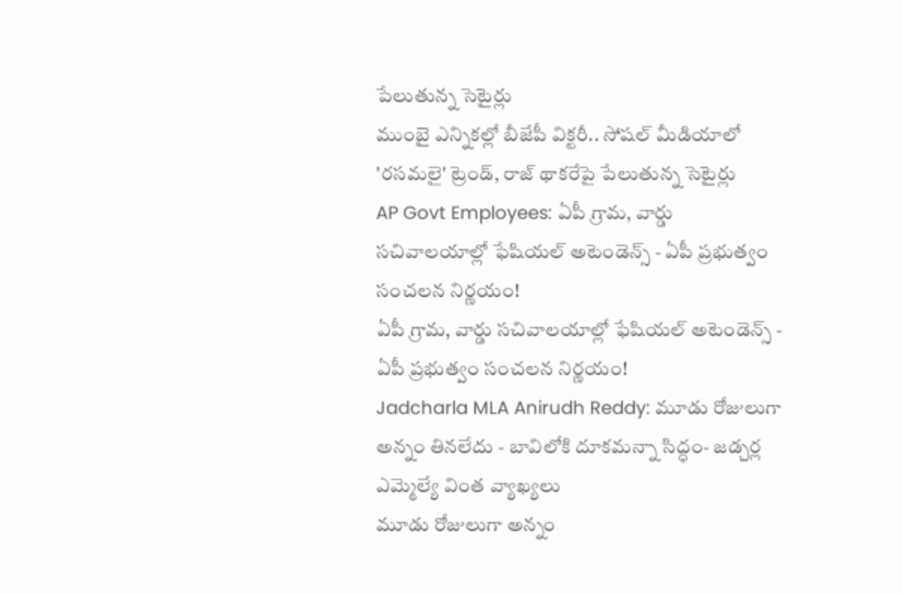పేలుతున్న సెటైర్లు
ముంబై ఎన్నికల్లో బీజేపీ విక్టరీ.. సోషల్ మీడియాలో 'రసమలై' ట్రెండ్, రాజ్ థాకరేపై పేలుతున్న సెటైర్లు
AP Govt Employees: ఏపీ గ్రామ, వార్డు సచివాలయాల్లో ఫేషియల్ అటెండెన్స్ - ఏపీ ప్రభుత్వం సంచలన నిర్ణయం!
ఏపీ గ్రామ, వార్డు సచివాలయాల్లో ఫేషియల్ అటెండెన్స్ - ఏపీ ప్రభుత్వం సంచలన నిర్ణయం!
Jadcharla MLA Anirudh Reddy: మూడు రోజులుగా అన్నం తినలేదు - బావిలోకి దూకమన్నా సిద్ధం- జడ్చర్ల ఎమ్మెల్యే వింత వ్యాఖ్యలు
మూడు రోజులుగా అన్నం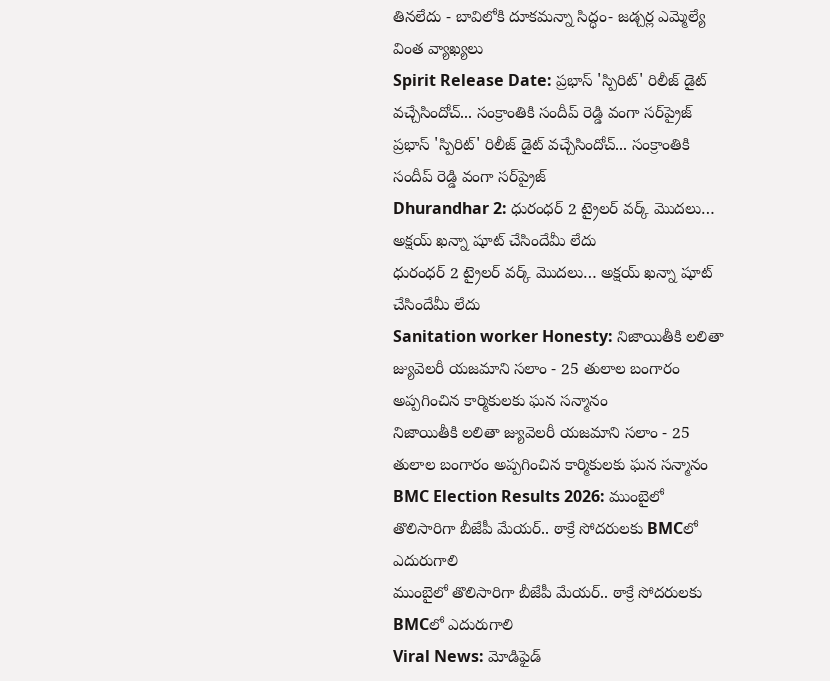తినలేదు - బావిలోకి దూకమన్నా సిద్ధం- జడ్చర్ల ఎమ్మెల్యే వింత వ్యాఖ్యలు
Spirit Release Date: ప్రభాస్ 'స్పిరిట్' రిలీజ్ డైట్ వచ్చేసిందోచ్... సంక్రాంతికి సందీప్ రెడ్డి వంగా సర్‌ప్రైజ్
ప్రభాస్ 'స్పిరిట్' రిలీజ్ డైట్ వచ్చేసిందోచ్... సంక్రాంతికి సందీప్ రెడ్డి వంగా సర్‌ప్రైజ్
Dhurandhar 2: ధురంధర్ 2 ట్రైలర్ వర్క్ మొదలు… అక్షయ్ ఖన్నా షూట్ చేసిందేమీ లేదు
ధురంధర్ 2 ట్రైలర్ వర్క్ మొదలు… అక్షయ్ ఖన్నా షూట్ చేసిందేమీ లేదు
Sanitation worker Honesty: నిజాయితీకి లలితా జ్యువెలరీ యజమాని సలాం - 25 తులాల బంగారం అప్పగించిన కార్మికులకు ఘన సన్మానం
నిజాయితీకి లలితా జ్యువెలరీ యజమాని సలాం - 25 తులాల బంగారం అప్పగించిన కార్మికులకు ఘన సన్మానం
BMC Election Results 2026: ముంబైలో తొలిసారిగా బీజేపీ మేయర్.. ఠాక్రే సోదరులకు BMCలో ఎదురుగాలి
ముంబైలో తొలిసారిగా బీజేపీ మేయర్.. ఠాక్రే సోదరులకు BMCలో ఎదురుగాలి
Viral News: మోడిఫైడ్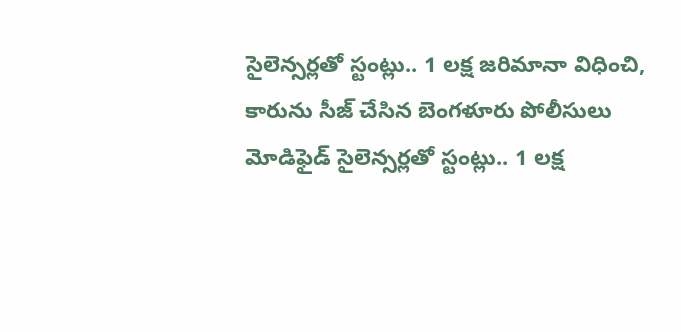సైలెన్సర్లతో స్టంట్లు.. 1 లక్ష జరిమానా విధించి, కారును సీజ్ చేసిన బెంగళూరు పోలీసులు
మోడిఫైడ్ సైలెన్సర్లతో స్టంట్లు.. 1 లక్ష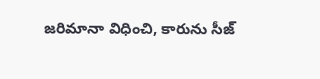జరిమానా విధించి, కారును సీజ్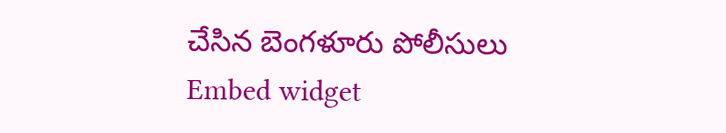చేసిన బెంగళూరు పోలీసులు
Embed widget